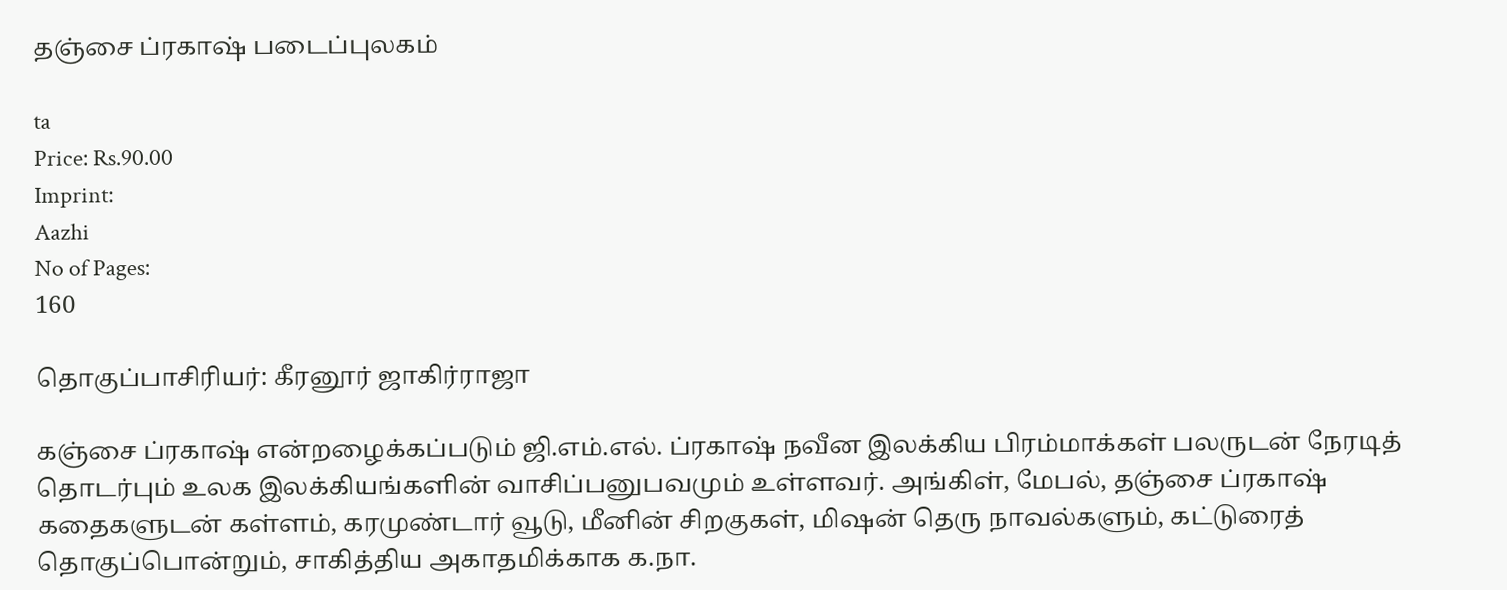தஞ்சை ப்ரகாஷ் படைப்புலகம்

ta
Price: Rs.90.00
Imprint:
Aazhi
No of Pages:
160

தொகுப்பாசிரியர்: கீரனூர் ஜாகிர்ராஜா

கஞ்சை ப்ரகாஷ் என்றழைக்கப்படும் ஜி.எம்.எல். ப்ரகாஷ் நவீன இலக்கிய பிரம்மாக்கள் பலருடன் நேரடித் தொடர்பும் உலக இலக்கியங்களின் வாசிப்பனுபவமும் உள்ளவர். அங்கிள், மேபல், தஞ்சை ப்ரகாஷ் கதைகளுடன் கள்ளம், கரமுண்டார் வூடு, மீனின் சிறகுகள், மிஷன் தெரு நாவல்களும், கட்டுரைத் தொகுப்பொன்றும், சாகித்திய அகாதமிக்காக க.நா.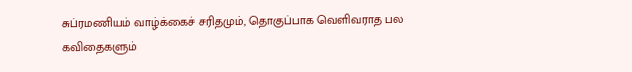சுப்ரமணியம் வாழ்க்கைச் சரிதமும், தொகுப்பாக வெளிவராத பல கவிதைகளும்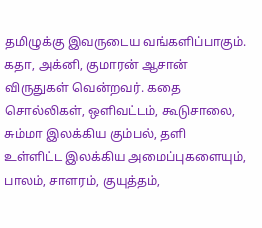தமிழுக்கு இவருடைய வங்களிப்பாகும். கதா, அக்னி, குமாரன் ஆசான் விருதுகள் வென்றவர். கதை சொல்லிகள், ஒளிவட்டம், கூடுசாலை, சும்மா இலக்கிய கும்பல், தளி உள்ளிட்ட இலக்கிய அமைப்புகளையும், பாலம், சாளரம், குயுத்தம்,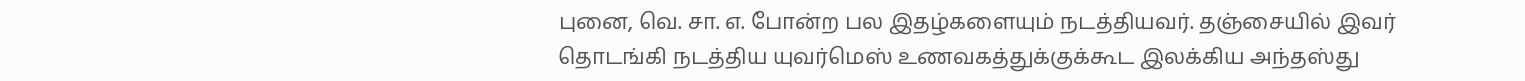புனை, வெ. சா. எ. போன்ற பல இதழ்களையும் நடத்தியவர். தஞ்சையில் இவர் தொடங்கி நடத்திய யுவர்மெஸ் உணவகத்துக்குக்கூட இலக்கிய அந்தஸ்து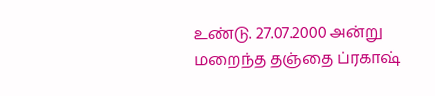உண்டு. 27.07.2000 அன்று மறைந்த தஞ்தை ப்ரகாஷ்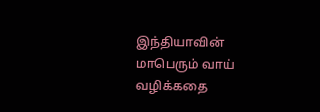இந்தியாவின் மாபெரும் வாய் வழிக்கதை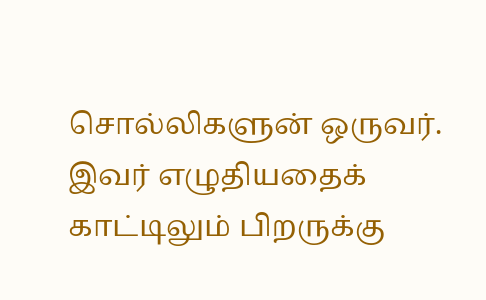சொல்லிகளுன் ஒருவர். இவர் எழுதியதைக் காட்டிலும் பிறருக்கு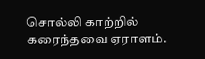சொல்லி காற்றில் கரைந்தவை ஏராளம்.